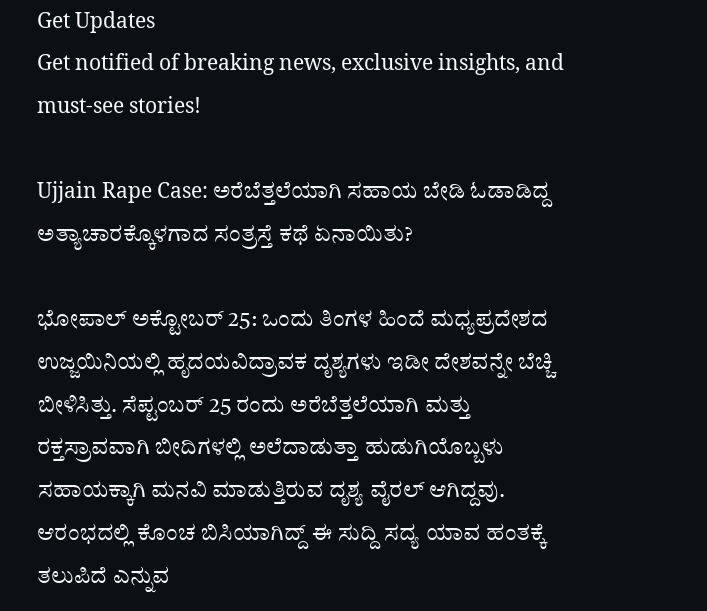Get Updates
Get notified of breaking news, exclusive insights, and must-see stories!

Ujjain Rape Case: ಅರೆಬೆತ್ತಲೆಯಾಗಿ ಸಹಾಯ ಬೇಡಿ ಓಡಾಡಿದ್ದ ಅತ್ಯಾಚಾರಕ್ಕೊಳಗಾದ ಸಂತ್ರಸ್ತೆ ಕಥೆ ಏನಾಯಿತು?

ಭೋಪಾಲ್ ಅಕ್ಟೋಬರ್ 25: ಒಂದು ತಿಂಗಳ ಹಿಂದೆ ಮಧ್ಯಪ್ರದೇಶದ ಉಜ್ಜಯಿನಿಯಲ್ಲಿ ಹೃದಯವಿದ್ರಾವಕ ದೃಶ್ಯಗಳು ಇಡೀ ದೇಶವನ್ನೇ ಬೆಚ್ಚಿ ಬೀಳಿಸಿತ್ತು. ಸೆಪ್ಟಂಬರ್ 25 ರಂದು ಅರೆಬೆತ್ತಲೆಯಾಗಿ ಮತ್ತು ರಕ್ತಸ್ರಾವವಾಗಿ ಬೀದಿಗಳಲ್ಲಿ ಅಲೆದಾಡುತ್ತಾ ಹುಡುಗಿಯೊಬ್ಬಳು ಸಹಾಯಕ್ಕಾಗಿ ಮನವಿ ಮಾಡುತ್ತಿರುವ ದೃಶ್ಯ ವೈರಲ್ ಆಗಿದ್ದವು. ಆರಂಭದಲ್ಲಿ ಕೊಂಚ ಬಿಸಿಯಾಗಿದ್ದ್ ಈ ಸುದ್ದಿ ಸದ್ಯ ಯಾವ ಹಂತಕ್ಕೆ ತಲುಪಿದೆ ಎನ್ನುವ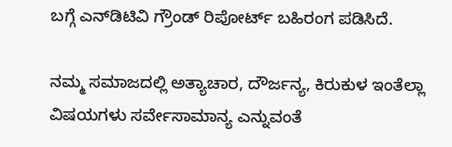ಬಗ್ಗೆ ಎನ್‌ಡಿಟಿವಿ ಗ್ರೌಂಡ್ ರಿಪೋರ್ಟ್ ಬಹಿರಂಗ ಪಡಿಸಿದೆ.

ನಮ್ಮ ಸಮಾಜದಲ್ಲಿ ಅತ್ಯಾಚಾರ, ದೌರ್ಜನ್ಯ, ಕಿರುಕುಳ ಇಂತೆಲ್ಲಾ ವಿಷಯಗಳು ಸರ್ವೇಸಾಮಾನ್ಯ ಎನ್ನುವಂತೆ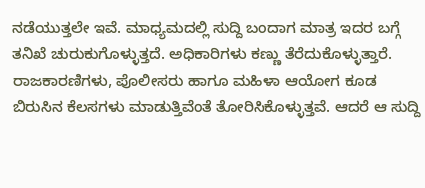ನಡೆಯುತ್ತಲೇ ಇವೆ. ಮಾಧ್ಯಮದಲ್ಲಿ ಸುದ್ದಿ ಬಂದಾಗ ಮಾತ್ರ ಇದರ ಬಗ್ಗೆ ತನಿಖೆ ಚುರುಕುಗೊಳ್ಳುತ್ತದೆ. ಅಧಿಕಾರಿಗಳು ಕಣ್ಣು ತೆರೆದುಕೊಳ್ಳುತ್ತಾರೆ. ರಾಜಕಾರಣಿಗಳು, ಪೊಲೀಸರು ಹಾಗೂ ಮಹಿಳಾ ಆಯೋಗ ಕೂಡ ಬಿರುಸಿನ ಕೆಲಸಗಳು ಮಾಡುತ್ತಿವೆಂತೆ ತೋರಿಸಿಕೊಳ್ಳುತ್ತವೆ. ಆದರೆ ಆ ಸುದ್ದಿ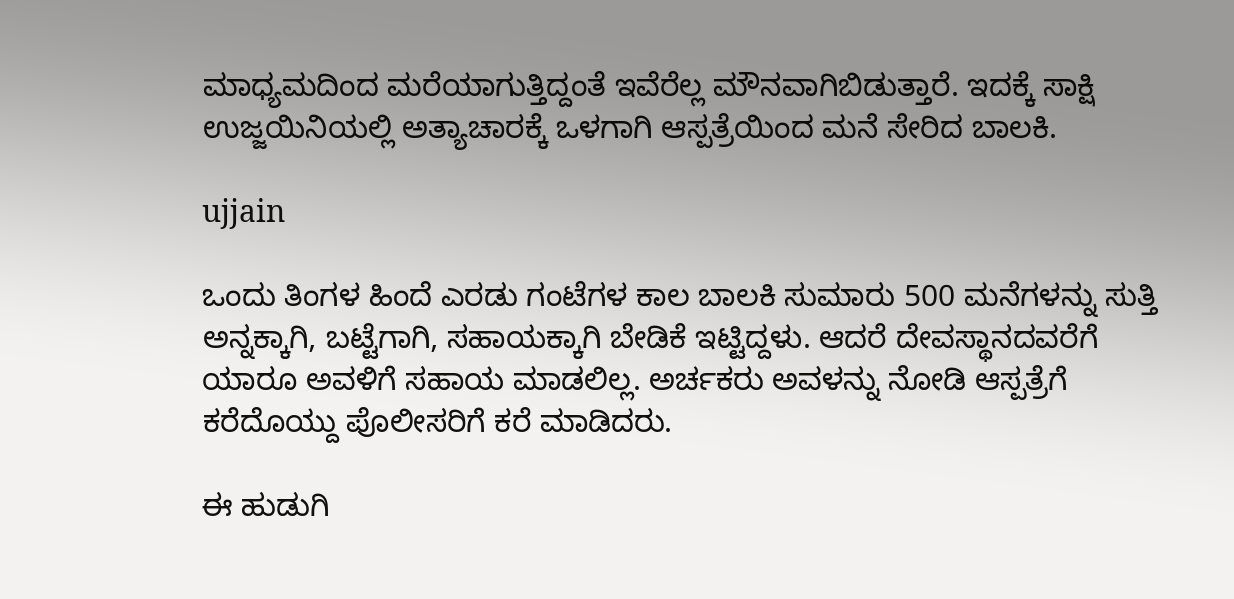ಮಾಧ್ಯಮದಿಂದ ಮರೆಯಾಗುತ್ತಿದ್ದಂತೆ ಇವೆರೆಲ್ಲ ಮೌನವಾಗಿಬಿಡುತ್ತಾರೆ. ಇದಕ್ಕೆ ಸಾಕ್ಷಿ ಉಜ್ಜಯಿನಿಯಲ್ಲಿ ಅತ್ಯಾಚಾರಕ್ಕೆ ಒಳಗಾಗಿ ಆಸ್ಪತ್ರೆಯಿಂದ ಮನೆ ಸೇರಿದ ಬಾಲಕಿ.

ujjain

ಒಂದು ತಿಂಗಳ ಹಿಂದೆ ಎರಡು ಗಂಟೆಗಳ ಕಾಲ ಬಾಲಕಿ ಸುಮಾರು 500 ಮನೆಗಳನ್ನು ಸುತ್ತಿ ಅನ್ನಕ್ಕಾಗಿ, ಬಟ್ಟೆಗಾಗಿ, ಸಹಾಯಕ್ಕಾಗಿ ಬೇಡಿಕೆ ಇಟ್ಟಿದ್ದಳು. ಆದರೆ ದೇವಸ್ಥಾನದವರೆಗೆ ಯಾರೂ ಅವಳಿಗೆ ಸಹಾಯ ಮಾಡಲಿಲ್ಲ. ಅರ್ಚಕರು ಅವಳನ್ನು ನೋಡಿ ಆಸ್ಪತ್ರೆಗೆ ಕರೆದೊಯ್ದು ಪೊಲೀಸರಿಗೆ ಕರೆ ಮಾಡಿದರು.

ಈ ಹುಡುಗಿ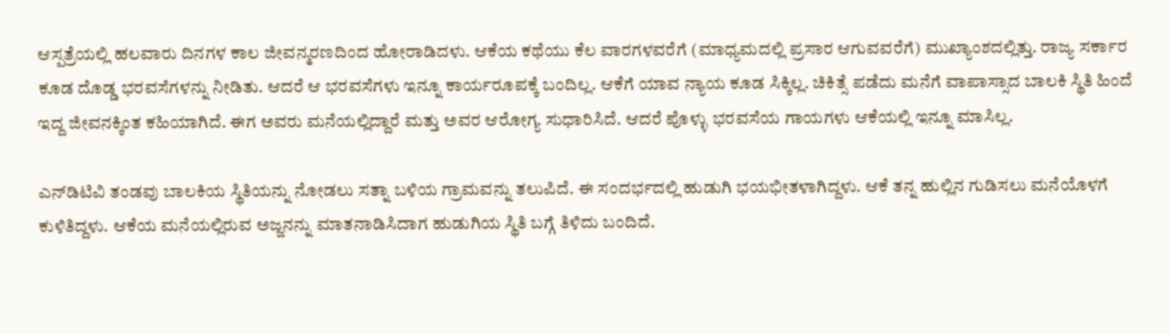ಆಸ್ಪತ್ರೆಯಲ್ಲಿ ಹಲವಾರು ದಿನಗಳ ಕಾಲ ಜೀವನ್ಮರಣದಿಂದ ಹೋರಾಡಿದಳು. ಆಕೆಯ ಕಥೆಯು ಕೆಲ ವಾರಗಳವರೆಗೆ (ಮಾಧ್ಯಮದಲ್ಲಿ ಪ್ರಸಾರ ಆಗುವವರೆಗೆ) ಮುಖ್ಯಾಂಶದಲ್ಲಿತ್ತು. ರಾಜ್ಯ ಸರ್ಕಾರ ಕೂಡ ದೊಡ್ಡ ಭರವಸೆಗಳನ್ನು ನೀಡಿತು. ಆದರೆ ಆ ಭರವಸೆಗಳು ಇನ್ನೂ ಕಾರ್ಯರೂಪಕ್ಕೆ ಬಂದಿಲ್ಲ. ಆಕೆಗೆ ಯಾವ ನ್ಯಾಯ ಕೂಡ ಸಿಕ್ಕಿಲ್ಲ. ಚಿಕಿತ್ಸೆ ಪಡೆದು ಮನೆಗೆ ವಾಪಾಸ್ಸಾದ ಬಾಲಕಿ ಸ್ಥಿತಿ ಹಿಂದೆ ಇದ್ದ ಜೀವನಕ್ಕಿಂತ ಕಹಿಯಾಗಿದೆ. ಈಗ ಅವರು ಮನೆಯಲ್ಲಿದ್ದಾರೆ ಮತ್ತು ಅವರ ಆರೋಗ್ಯ ಸುಧಾರಿಸಿದೆ. ಆದರೆ ಪೊಳ್ಳು ಭರವಸೆಯ ಗಾಯಗಳು ಆಕೆಯಲ್ಲಿ ಇನ್ನೂ ಮಾಸಿಲ್ಲ.

ಎನ್‌ಡಿಟಿವಿ ತಂಡವು ಬಾಲಕಿಯ ಸ್ಥಿತಿಯನ್ನು ನೋಡಲು ಸತ್ನಾ ಬಳಿಯ ಗ್ರಾಮವನ್ನು ತಲುಪಿದೆ. ಈ ಸಂದರ್ಭದಲ್ಲಿ ಹುಡುಗಿ ಭಯಭೀತಳಾಗಿದ್ದಳು. ಆಕೆ ತನ್ನ ಹುಲ್ಲಿನ ಗುಡಿಸಲು ಮನೆಯೊಳಗೆ ಕುಳಿತಿದ್ದಳು. ಆಕೆಯ ಮನೆಯಲ್ಲಿರುವ ಅಜ್ಜನನ್ನು ಮಾತನಾಡಿಸಿದಾಗ ಹುಡುಗಿಯ ಸ್ಥಿತಿ ಬಗ್ಗೆ ತಿಳಿದು ಬಂದಿದೆ.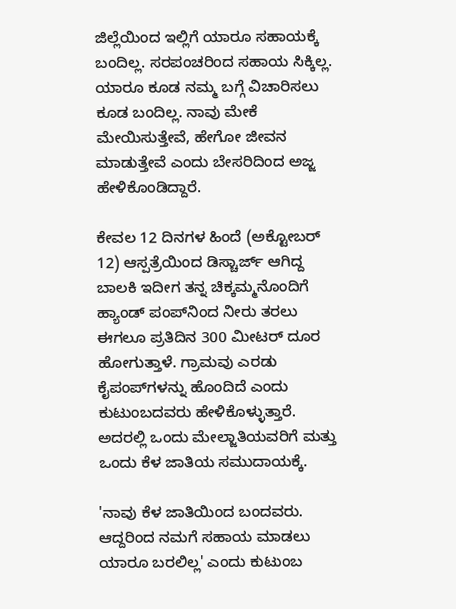ಜಿಲ್ಲೆಯಿಂದ ಇಲ್ಲಿಗೆ ಯಾರೂ ಸಹಾಯಕ್ಕೆ ಬಂದಿಲ್ಲ. ಸರಪಂಚರಿಂದ ಸಹಾಯ ಸಿಕ್ಕಿಲ್ಲ. ಯಾರೂ ಕೂಡ ನಮ್ಮ ಬಗ್ಗೆ ವಿಚಾರಿಸಲು ಕೂಡ ಬಂದಿಲ್ಲ. ನಾವು ಮೇಕೆ ಮೇಯಿಸುತ್ತೇವೆ, ಹೇಗೋ ಜೀವನ ಮಾಡುತ್ತೇವೆ ಎಂದು ಬೇಸರಿದಿಂದ ಅಜ್ಜ ಹೇಳಿಕೊಂಡಿದ್ದಾರೆ.

ಕೇವಲ 12 ದಿನಗಳ ಹಿಂದೆ (ಅಕ್ಟೋಬರ್ 12) ಆಸ್ಪತ್ರೆಯಿಂದ ಡಿಸ್ಚಾರ್ಜ್ ಆಗಿದ್ದ ಬಾಲಕಿ ಇದೀಗ ತನ್ನ ಚಿಕ್ಕಮ್ಮನೊಂದಿಗೆ ಹ್ಯಾಂಡ್ ಪಂಪ್‌ನಿಂದ ನೀರು ತರಲು ಈಗಲೂ ಪ್ರತಿದಿನ 300 ಮೀಟರ್ ದೂರ ಹೋಗುತ್ತಾಳೆ. ಗ್ರಾಮವು ಎರಡು ಕೈಪಂಪ್‌ಗಳನ್ನು ಹೊಂದಿದೆ ಎಂದು ಕುಟುಂಬದವರು ಹೇಳಿಕೊಳ್ಳುತ್ತಾರೆ. ಅದರಲ್ಲಿ ಒಂದು ಮೇಲ್ಜಾತಿಯವರಿಗೆ ಮತ್ತು ಒಂದು ಕೆಳ ಜಾತಿಯ ಸಮುದಾಯಕ್ಕೆ.

'ನಾವು ಕೆಳ ಜಾತಿಯಿಂದ ಬಂದವರು. ಆದ್ದರಿಂದ ನಮಗೆ ಸಹಾಯ ಮಾಡಲು ಯಾರೂ ಬರಲಿಲ್ಲ' ಎಂದು ಕುಟುಂಬ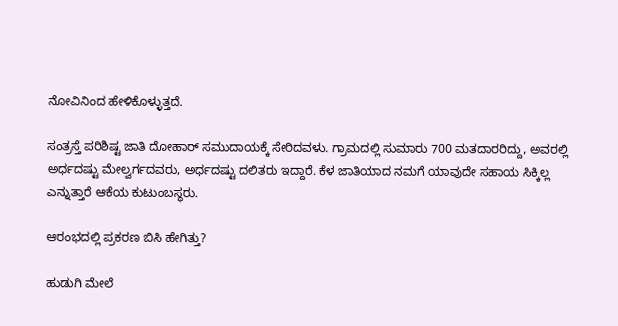ನೋವಿನಿಂದ ಹೇಳಿಕೊಳ್ಳುತ್ತದೆ.

ಸಂತ್ರಸ್ತೆ ಪರಿಶಿಷ್ಟ ಜಾತಿ ದೋಹಾರ್ ಸಮುದಾಯಕ್ಕೆ ಸೇರಿದವಳು. ಗ್ರಾಮದಲ್ಲಿ ಸುಮಾರು 700 ಮತದಾರರಿದ್ದು, ಅವರಲ್ಲಿ ಅರ್ಧದಷ್ಟು ಮೇಲ್ವರ್ಗದವರು, ಅರ್ಧದಷ್ಟು ದಲಿತರು ಇದ್ದಾರೆ. ಕೆಳ ಜಾತಿಯಾದ ನಮಗೆ ಯಾವುದೇ ಸಹಾಯ ಸಿಕ್ಕಿಲ್ಲ ಎನ್ನುತ್ತಾರೆ ಆಕೆಯ ಕುಟುಂಬಸ್ಥರು.

ಆರಂಭದಲ್ಲಿ ಪ್ರಕರಣ ಬಿಸಿ ಹೇಗಿತ್ತು?

ಹುಡುಗಿ ಮೇಲೆ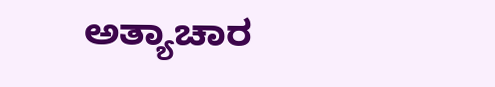ಅತ್ಯಾಚಾರ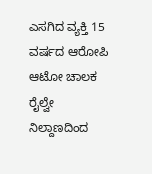ಎಸಗಿದ ವ್ಯಕ್ತಿ 15 ವರ್ಷದ ಆರೋಪಿ ಆಟೋ ಚಾಲಕ ರೈಲ್ವೇ ನಿಲ್ದಾಣದಿಂದ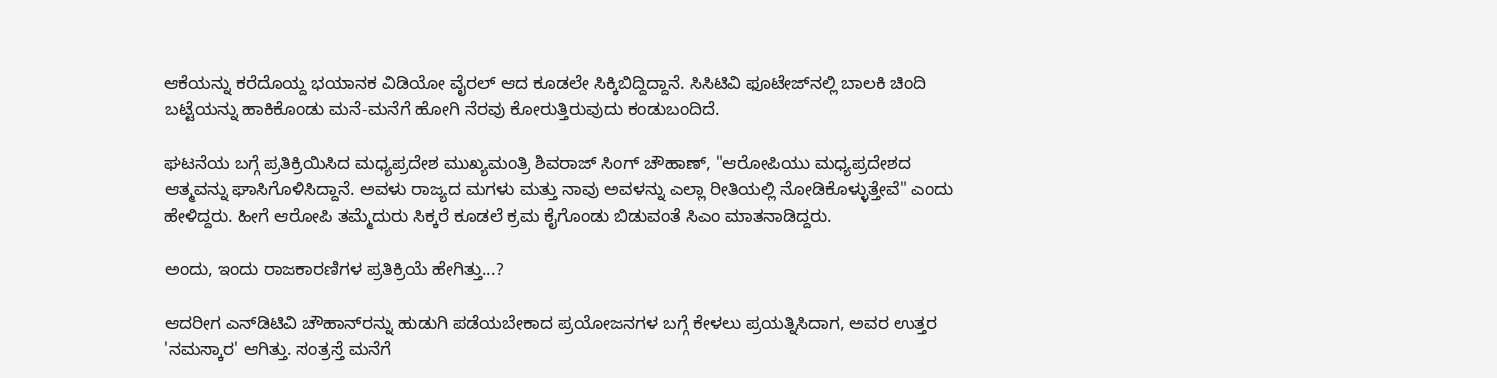ಆಕೆಯನ್ನು ಕರೆದೊಯ್ದ ಭಯಾನಕ ವಿಡಿಯೋ ವೈರಲ್ ಆದ ಕೂಡಲೇ ಸಿಕ್ಕಿಬಿದ್ದಿದ್ದಾನೆ. ಸಿಸಿಟಿವಿ ಫೂಟೇಜ್‌ನಲ್ಲಿ ಬಾಲಕಿ ಚಿಂದಿ ಬಟ್ಟೆಯನ್ನು ಹಾಕಿಕೊಂಡು ಮನೆ-ಮನೆಗೆ ಹೋಗಿ ನೆರವು ಕೋರುತ್ತಿರುವುದು ಕಂಡುಬಂದಿದೆ.

ಘಟನೆಯ ಬಗ್ಗೆ ಪ್ರತಿಕ್ರಿಯಿಸಿದ ಮಧ್ಯಪ್ರದೇಶ ಮುಖ್ಯಮಂತ್ರಿ ಶಿವರಾಜ್ ಸಿಂಗ್ ಚೌಹಾಣ್, "ಆರೋಪಿಯು ಮಧ್ಯಪ್ರದೇಶದ ಆತ್ಮವನ್ನು ಘಾಸಿಗೊಳಿಸಿದ್ದಾನೆ. ಅವಳು ರಾಜ್ಯದ ಮಗಳು ಮತ್ತು ನಾವು ಅವಳನ್ನು ಎಲ್ಲಾ ರೀತಿಯಲ್ಲಿ ನೋಡಿಕೊಳ್ಳುತ್ತೇವೆ" ಎಂದು ಹೇಳಿದ್ದರು. ಹೀಗೆ ಆರೋಪಿ ತಮ್ಮೆದುರು ಸಿಕ್ಕರೆ ಕೂಡಲೆ ಕ್ರಮ ಕೈಗೊಂಡು ಬಿಡುವಂತೆ ಸಿಎಂ ಮಾತನಾಡಿದ್ದರು.

ಅಂದು, ಇಂದು ರಾಜಕಾರಣಿಗಳ ಪ್ರತಿಕ್ರಿಯೆ ಹೇಗಿತ್ತು...?

ಆದರೀಗ ಎನ್‌ಡಿಟಿವಿ ಚೌಹಾನ್‌ರನ್ನು ಹುಡುಗಿ ಪಡೆಯಬೇಕಾದ ಪ್ರಯೋಜನಗಳ ಬಗ್ಗೆ ಕೇಳಲು ಪ್ರಯತ್ನಿಸಿದಾಗ, ಅವರ ಉತ್ತರ 'ನಮಸ್ಕಾರ' ಆಗಿತ್ತು. ಸಂತ್ರಸ್ತೆ ಮನೆಗೆ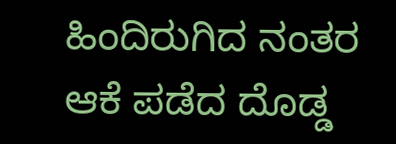ಹಿಂದಿರುಗಿದ ನಂತರ ಆಕೆ ಪಡೆದ ದೊಡ್ಡ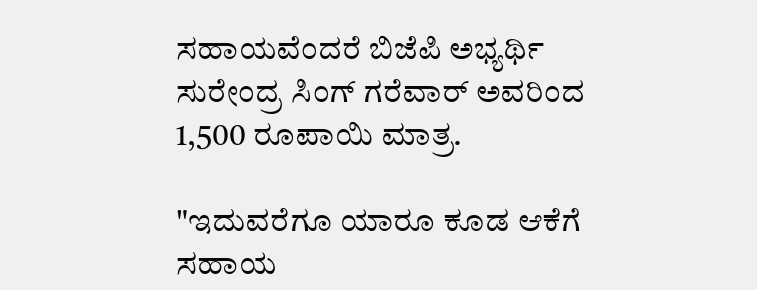ಸಹಾಯವೆಂದರೆ ಬಿಜೆಪಿ ಅಭ್ಯರ್ಥಿ ಸುರೇಂದ್ರ ಸಿಂಗ್ ಗರೆವಾರ್ ಅವರಿಂದ 1,500 ರೂಪಾಯಿ ಮಾತ್ರ.

"ಇದುವರೆಗೂ ಯಾರೂ ಕೂಡ ಆಕೆಗೆ ಸಹಾಯ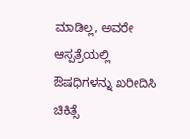ಮಾಡಿಲ್ಲ, ಅವರೇ ಆಸ್ಪತ್ರೆಯಲ್ಲಿ ಔಷಧಿಗಳನ್ನು ಖರೀದಿಸಿ ಚಿಕಿತ್ಸೆ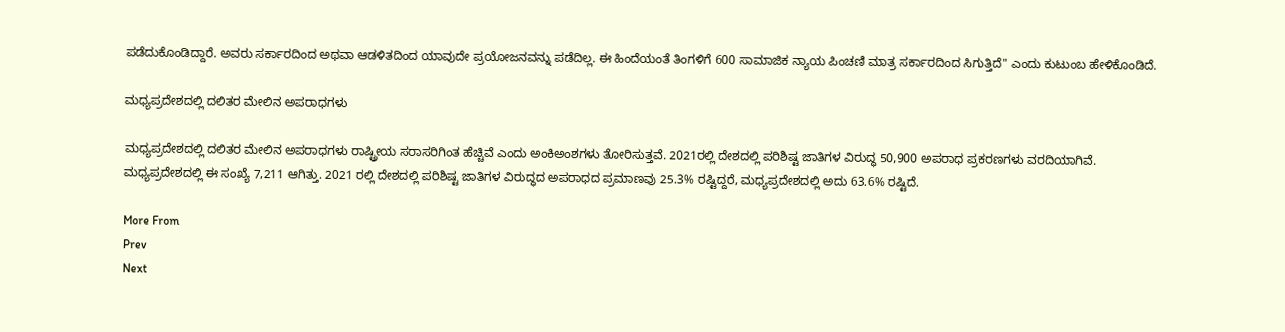ಪಡೆದುಕೊಂಡಿದ್ದಾರೆ. ಅವರು ಸರ್ಕಾರದಿಂದ ಅಥವಾ ಆಡಳಿತದಿಂದ ಯಾವುದೇ ಪ್ರಯೋಜನವನ್ನು ಪಡೆದಿಲ್ಲ. ಈ ಹಿಂದೆಯಂತೆ ತಿಂಗಳಿಗೆ 600 ಸಾಮಾಜಿಕ ನ್ಯಾಯ ಪಿಂಚಣಿ ಮಾತ್ರ ಸರ್ಕಾರದಿಂದ ಸಿಗುತ್ತಿದೆ" ಎಂದು ಕುಟುಂಬ ಹೇಳಿಕೊಂಡಿದೆ.

ಮಧ್ಯಪ್ರದೇಶದಲ್ಲಿ ದಲಿತರ ಮೇಲಿನ ಅಪರಾಧಗಳು

ಮಧ್ಯಪ್ರದೇಶದಲ್ಲಿ ದಲಿತರ ಮೇಲಿನ ಅಪರಾಧಗಳು ರಾಷ್ಟ್ರೀಯ ಸರಾಸರಿಗಿಂತ ಹೆಚ್ಚಿವೆ ಎಂದು ಅಂಕಿಅಂಶಗಳು ತೋರಿಸುತ್ತವೆ. 2021ರಲ್ಲಿ ದೇಶದಲ್ಲಿ ಪರಿಶಿಷ್ಟ ಜಾತಿಗಳ ವಿರುದ್ಧ 50,900 ಅಪರಾಧ ಪ್ರಕರಣಗಳು ವರದಿಯಾಗಿವೆ. ಮಧ್ಯಪ್ರದೇಶದಲ್ಲಿ ಈ ಸಂಖ್ಯೆ 7,211 ಆಗಿತ್ತು. 2021 ರಲ್ಲಿ ದೇಶದಲ್ಲಿ ಪರಿಶಿಷ್ಟ ಜಾತಿಗಳ ವಿರುದ್ಧದ ಅಪರಾಧದ ಪ್ರಮಾಣವು 25.3% ರಷ್ಟಿದ್ದರೆ, ಮಧ್ಯಪ್ರದೇಶದಲ್ಲಿ ಅದು 63.6% ರಷ್ಟಿದೆ.

More From
Prev
Next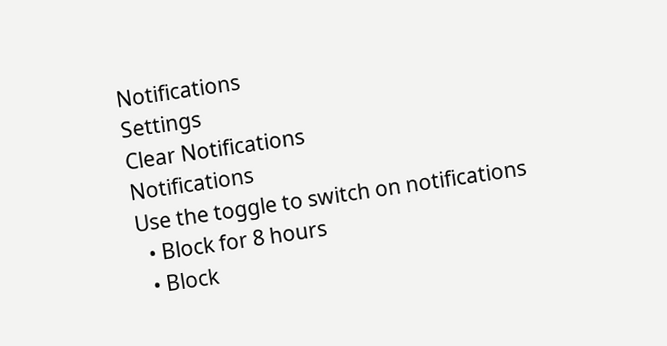Notifications
Settings
Clear Notifications
Notifications
Use the toggle to switch on notifications
  • Block for 8 hours
  • Block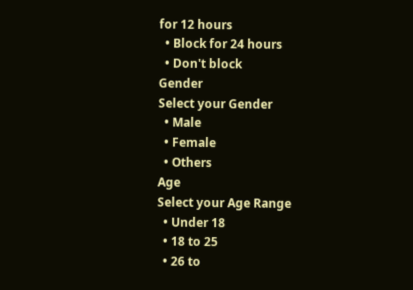for 12 hours
  • Block for 24 hours
  • Don't block
Gender
Select your Gender
  • Male
  • Female
  • Others
Age
Select your Age Range
  • Under 18
  • 18 to 25
  • 26 to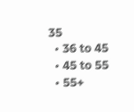35
  • 36 to 45
  • 45 to 55
  • 55+